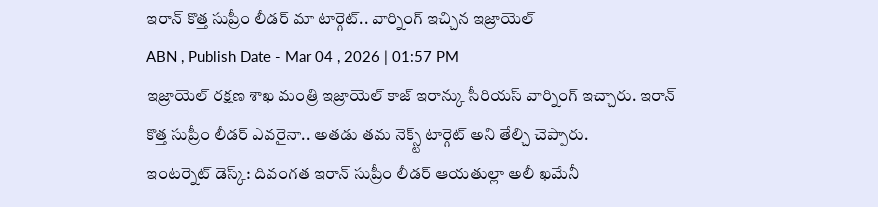ఇరాన్ కొత్త సుప్రీం లీడర్ మా టార్గెట్.. వార్నింగ్ ఇచ్చిన ఇజ్రాయెల్
ABN , Publish Date - Mar 04 , 2026 | 01:57 PM
ఇజ్రాయెల్ రక్షణ శాఖ మంత్రి ఇజ్రాయెల్ కాజ్ ఇరాన్కు సీరియస్ వార్నింగ్ ఇచ్చారు. ఇరాన్ కొత్త సుప్రీం లీడర్ ఎవరైనా.. అతడు తమ నెక్స్ట్ టార్గెట్ అని తేల్చి చెప్పారు.
ఇంటర్నెట్ డెస్క్: దివంగత ఇరాన్ సుప్రీం లీడర్ ఆయతుల్లా అలీ ఖమేనీ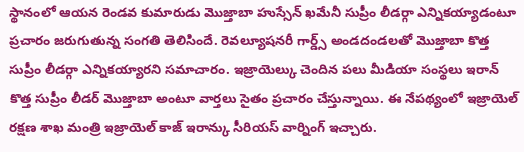స్థానంలో ఆయన రెండవ కుమారుడు మొజ్తాబా హుస్సేన్ ఖమేనీ సుప్రీం లీడర్గా ఎన్నికయ్యాడంటూ ప్రచారం జరుగుతున్న సంగతి తెలిసిందే. రెవల్యూషనరీ గార్డ్స్ అండదండలతో మొజ్తాబా కొత్త సుప్రీం లీడర్గా ఎన్నికయ్యారని సమాచారం. ఇజ్రాయెల్కు చెందిన పలు మీడియా సంస్థలు ఇరాన్ కొత్త సుప్రీం లీడర్ మొజ్తాబా అంటూ వార్తలు సైతం ప్రచారం చేస్తున్నాయి. ఈ నేపథ్యంలో ఇజ్రాయెల్ రక్షణ శాఖ మంత్రి ఇజ్రాయెల్ కాజ్ ఇరాన్కు సీరియస్ వార్నింగ్ ఇచ్చారు.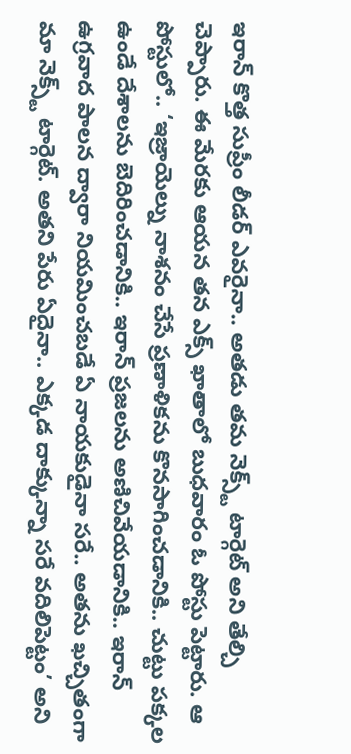ఇరాన్ కొత్త సుప్రీం లీడర్ ఎవరైనా.. అతడు తమ నెక్స్ట్ టార్గెట్ అని తేల్చి చెప్పారు. ఈ మేరకు ఆయన తన ఎక్స్ ఖాతాలో బుధవారం ఓ పోస్టు పెట్టారు. ఆ పోస్టులో.. ‘ఇజ్రాయెల్ను నాశనం చేసే ప్రణాళికను కొనసాగించడానికి.. చుట్టు పక్కల ఉండే దేశాలను బెదిరించడానికి.. ఇరాన్ ప్రజలను అణిచివేయడానికి.. ఇరాన్ ఉగ్రవాద పాలన ద్వారా నియమించబడే ఏ నాయకుడైనా సరే.. అతను ఖచ్చితంగా మా నెక్స్ట్ టార్గెట్. అతని పేరు ఏదైనా.. ఎక్కడ దాక్కున్నా సరే వదిలిపెట్టం’ అని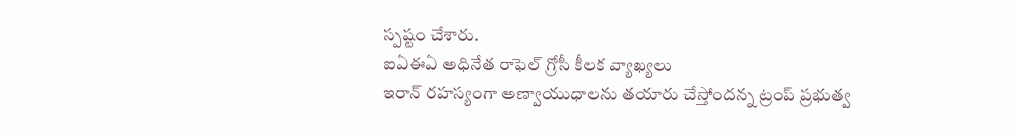స్పష్టం చేశారు.
ఐఏఈఏ అధినేత రాఫెల్ గ్రోసీ కీలక వ్యాఖ్యలు
ఇరాన్ రహస్యంగా అణ్వాయుధాలను తయారు చేస్తోందన్న ట్రంప్ ప్రభుత్వ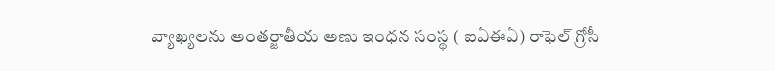వ్యాఖ్యలను అంతర్జాతీయ అణు ఇంధన సంస్థ ( ఐఏఈఏ) రాఫెల్ గ్రోసీ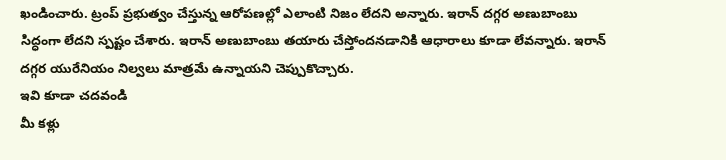ఖండించారు. ట్రంప్ ప్రభుత్వం చేస్తున్న ఆరోపణల్లో ఎలాంటి నిజం లేదని అన్నారు. ఇరాన్ దగ్గర అణుబాంబు సిద్ధంగా లేదని స్పష్టం చేశారు. ఇరాన్ అణుబాంబు తయారు చేస్తోందనడానికి ఆధారాలు కూడా లేవన్నారు. ఇరాన్ దగ్గర యురేనియం నిల్వలు మాత్రమే ఉన్నాయని చెప్పుకొచ్చారు.
ఇవి కూడా చదవండి
మీ కళ్లు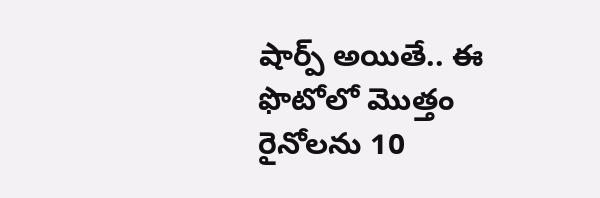షార్ప్ అయితే.. ఈ ఫొటోలో మొత్తం రైనోలను 10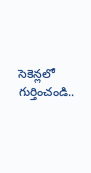సెకెన్లలో గుర్తించండి..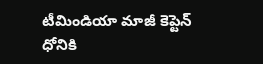టీమిండియా మాజీ కెప్టెన్ ధోనికి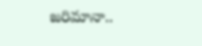జరిమానా..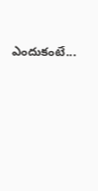ఎందుకంటే...